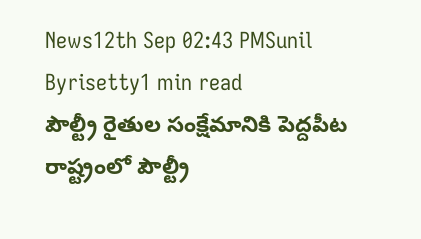News12th Sep 02:43 PMSunil Byrisetty1 min read
పౌల్ట్రీ రైతుల సంక్షేమానికి పెద్దపీట
రాష్ట్రంలో పౌల్ట్రీ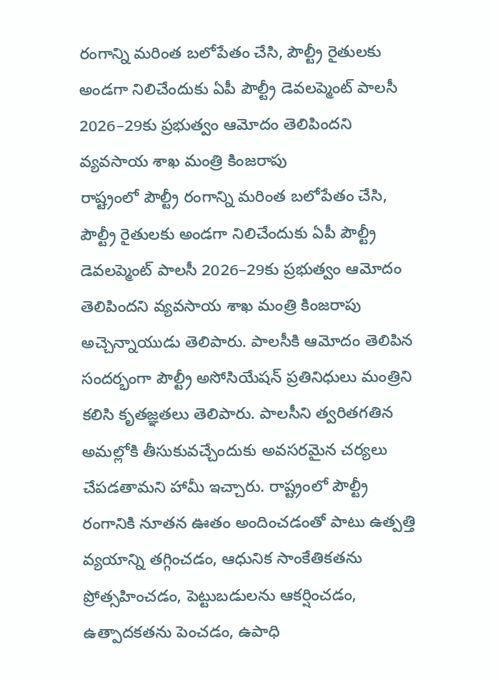రంగాన్ని మరింత బలోపేతం చేసి, పౌల్ట్రీ రైతులకు అండగా నిలిచేందుకు ఏపీ పౌల్ట్రీ డెవలప్మెంట్ పాలసీ 2026–29కు ప్రభుత్వం ఆమోదం తెలిపిందని వ్యవసాయ శాఖ మంత్రి కింజరాపు
రాష్ట్రంలో పౌల్ట్రీ రంగాన్ని మరింత బలోపేతం చేసి, పౌల్ట్రీ రైతులకు అండగా నిలిచేందుకు ఏపీ పౌల్ట్రీ డెవలప్మెంట్ పాలసీ 2026–29కు ప్రభుత్వం ఆమోదం తెలిపిందని వ్యవసాయ శాఖ మంత్రి కింజరాపు అచ్చెన్నాయుడు తెలిపారు. పాలసీకి ఆమోదం తెలిపిన సందర్భంగా పౌల్ట్రీ అసోసియేషన్ ప్రతినిధులు మంత్రిని కలిసి కృతజ్ఞతలు తెలిపారు. పాలసీని త్వరితగతిన అమల్లోకి తీసుకువచ్చేందుకు అవసరమైన చర్యలు చేపడతామని హామీ ఇచ్చారు. రాష్ట్రంలో పౌల్ట్రీ రంగానికి నూతన ఊతం అందించడంతో పాటు ఉత్పత్తి వ్యయాన్ని తగ్గించడం, ఆధునిక సాంకేతికతను ప్రోత్సహించడం, పెట్టుబడులను ఆకర్షించడం, ఉత్పాదకతను పెంచడం, ఉపాధి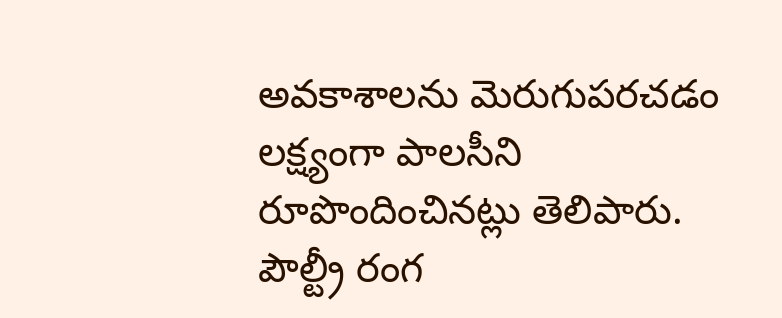అవకాశాలను మెరుగుపరచడం లక్ష్యంగా పాలసీని రూపొందించినట్లు తెలిపారు. పౌల్ట్రీ రంగ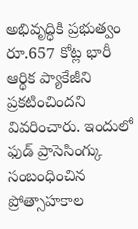అభివృద్ధికి ప్రభుత్వం రూ.657 కోట్ల భారీ ఆర్థిక ప్యాకేజీని ప్రకటించిందని వివరించారు. ఇందులో ఫుడ్ ప్రాసెసింగ్కు సంబంధించిన ప్రోత్సాహకాల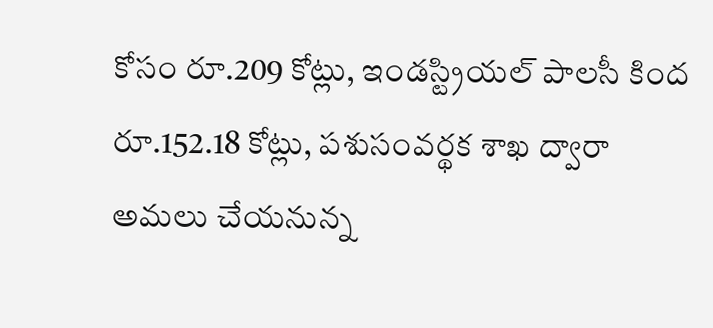కోసం రూ.209 కోట్లు, ఇండస్ట్రియల్ పాలసీ కింద రూ.152.18 కోట్లు, పశుసంవర్థక శాఖ ద్వారా అమలు చేయనున్న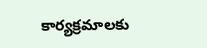కార్యక్రమాలకు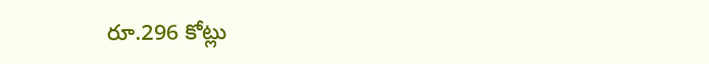రూ.296 కోట్లు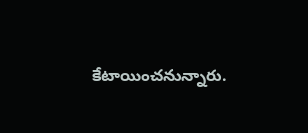కేటాయించనున్నారు.